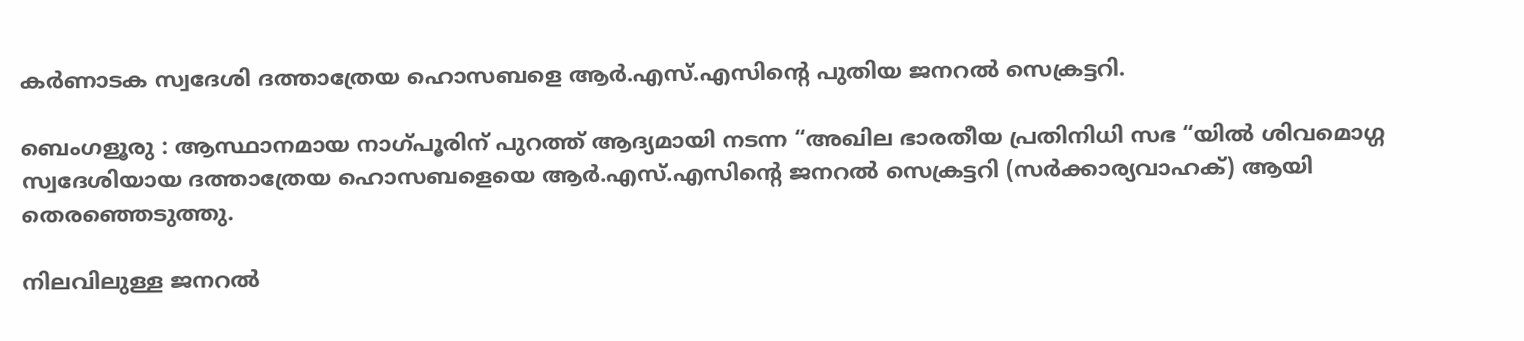കർണാടക സ്വദേശി ദത്താത്രേയ ഹൊസബളെ ആർ.എസ്.എസിൻ്റെ പുതിയ ജനറൽ സെക്രട്ടറി.

ബെംഗളൂരു : ആസ്ഥാനമായ നാഗ്പൂരിന് പുറത്ത് ആദ്യമായി നടന്ന “അഖില ഭാരതീയ പ്രതിനിധി സഭ “യിൽ ശിവമൊഗ്ഗ സ്വദേശിയായ ദത്താത്രേയ ഹൊസബളെയെ ആർ.എസ്.എസിൻ്റെ ജനറൽ സെക്രട്ടറി (സർക്കാര്യവാഹക്) ആയി തെരഞ്ഞെടുത്തു.

നിലവിലുള്ള ജനറൽ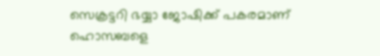സെക്രട്ടറി ഭയ്യാ ജോഷിക്ക് പകരമാണ് ഹൊസബളെ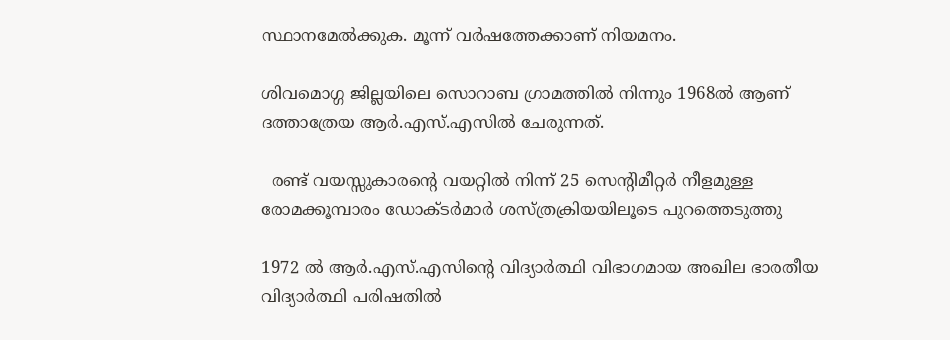സ്ഥാനമേൽക്കുക. മൂന്ന് വർഷത്തേക്കാണ് നിയമനം.

ശിവമൊഗ്ഗ ജില്ലയിലെ സൊറാബ ഗ്രാമത്തിൽ നിന്നും 1968ൽ ആണ് ദത്താത്രേയ ആർ.എസ്.എസിൽ ചേരുന്നത്.

  രണ്ട് വയസ്സുകാരന്റെ വയറ്റിൽ നിന്ന് 25 സെന്റിമീറ്റർ നീളമുള്ള രോമക്കൂമ്പാരം ഡോക്ടർമാർ ശസ്ത്രക്രിയയിലൂടെ പുറത്തെടുത്തു

1972 ൽ ആർ.എസ്.എസിൻ്റെ വിദ്യാർത്ഥി വിഭാഗമായ അഖില ഭാരതീയ വിദ്യാർത്ഥി പരിഷതിൽ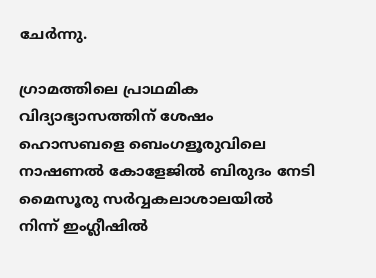ചേർന്നു.

ഗ്രാമത്തിലെ പ്രാഥമിക വിദ്യാഭ്യാസത്തിന് ശേഷം ഹൊസബളെ ബെംഗളൂരുവിലെ നാഷണൽ കോളേജിൽ ബിരുദം നേടി മൈസൂരു സർവ്വകലാശാലയിൽ നിന്ന് ഇംഗ്ലീഷിൽ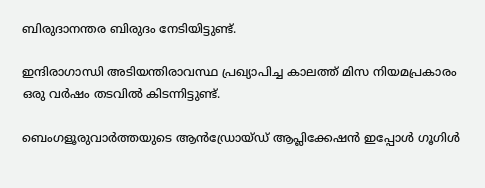ബിരുദാനന്തര ബിരുദം നേടിയിട്ടുണ്ട്.

ഇന്ദിരാഗാന്ധി അടിയന്തിരാവസ്ഥ പ്രഖ്യാപിച്ച കാലത്ത് മിസ നിയമപ്രകാരം ഒരു വർഷം തടവിൽ കിടന്നിട്ടുണ്ട്.

ബെംഗളൂരുവാർത്തയുടെ ആൻഡ്രോയ്ഡ് ആപ്ലിക്കേഷൻ ഇപ്പോൾ ഗൂഗിൾ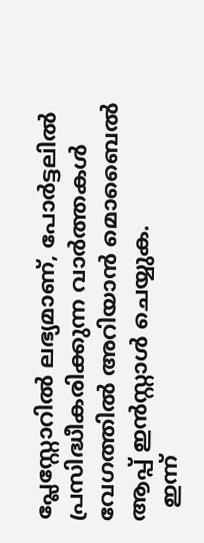പ്ലേസ്റ്റോറിൽ ലഭ്യമാണ്, പോർട്ടലിൽ പ്രസിദ്ധീകരിക്കുന്ന വാർത്തകൾ വേഗത്തിൽ അറിയാൻ മൊബൈൽ ആപ്പ് ഇൻസ്റ്റാൾ ചെയ്യുക.
  ഇന്ന്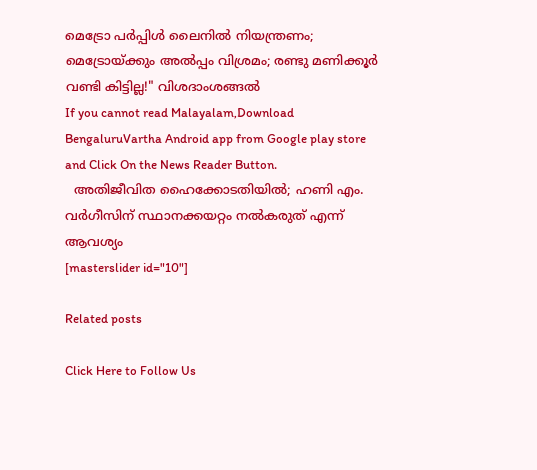മെട്രോ പർപ്പിൾ ലൈനിൽ നിയന്ത്രണം; മെട്രോയ്ക്കും അൽപ്പം വിശ്രമം; രണ്ടു മണിക്കൂർ വണ്ടി കിട്ടില്ല!" വിശദാംശങ്ങൽ
If you cannot read Malayalam,Download BengaluruVartha Android app from Google play store and Click On the News Reader Button.
  അതിജീവിത ഹൈക്കോടതിയിൽ; ഹണി എം. വർഗീസിന് സ്ഥാനക്കയറ്റം നൽകരുത് എന്ന് ആവശ്യം
[masterslider id="10"]

Related posts

Click Here to Follow Us